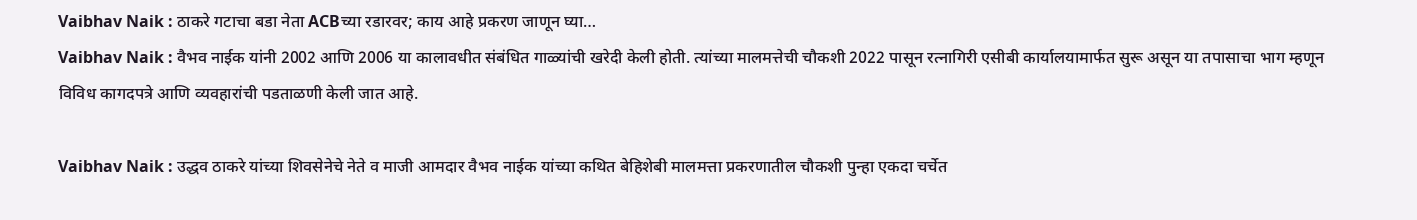Vaibhav Naik : ठाकरे गटाचा बडा नेता ACBच्या रडारवर; काय आहे प्रकरण जाणून घ्या…
Vaibhav Naik : वैभव नाईक यांनी 2002 आणि 2006 या कालावधीत संबंधित गाळ्यांची खरेदी केली होती. त्यांच्या मालमत्तेची चौकशी 2022 पासून रत्नागिरी एसीबी कार्यालयामार्फत सुरू असून या तपासाचा भाग म्हणून विविध कागदपत्रे आणि व्यवहारांची पडताळणी केली जात आहे.

Vaibhav Naik : उद्धव ठाकरे यांच्या शिवसेनेचे नेते व माजी आमदार वैभव नाईक यांच्या कथित बेहिशेबी मालमत्ता प्रकरणातील चौकशी पुन्हा एकदा चर्चेत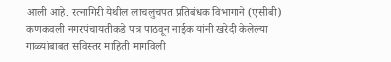आली आहे. रत्नागिरी येथील लाचलुचपत प्रतिबंधक विभागाने (एसीबी) कणकवली नगरपंचायतीकडे पत्र पाठवून नाईक यांनी खरेदी केलेल्या गाळ्यांबाबत सविस्तर माहिती मागविली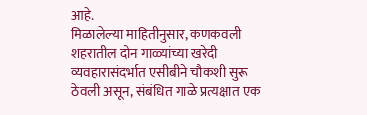आहे.
मिळालेल्या माहितीनुसार, कणकवली शहरातील दोन गाळ्यांच्या खरेदी व्यवहारासंदर्भात एसीबीने चौकशी सुरू ठेवली असून, संबंधित गाळे प्रत्यक्षात एक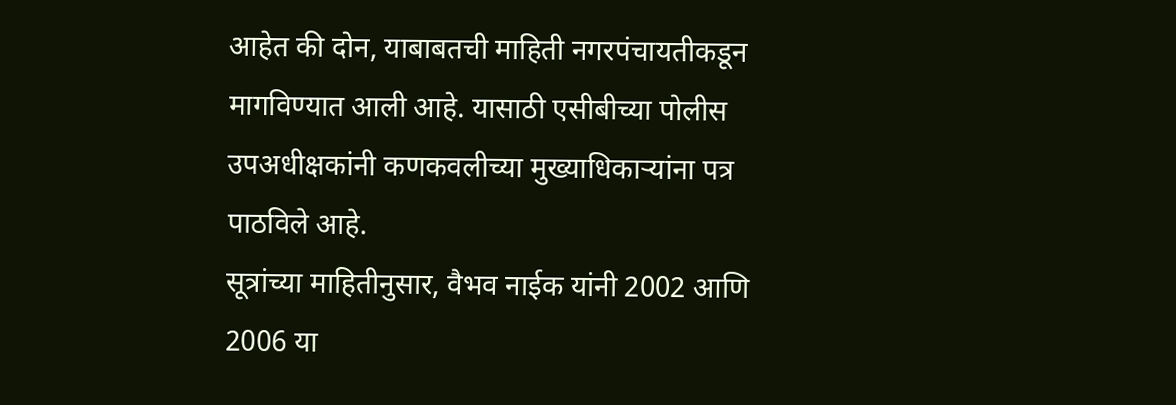आहेत की दोन, याबाबतची माहिती नगरपंचायतीकडून मागविण्यात आली आहे. यासाठी एसीबीच्या पोलीस उपअधीक्षकांनी कणकवलीच्या मुख्याधिकाऱ्यांना पत्र पाठविले आहे.
सूत्रांच्या माहितीनुसार, वैभव नाईक यांनी 2002 आणि 2006 या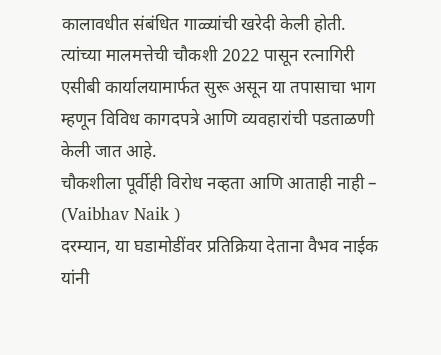कालावधीत संबंधित गाळ्यांची खरेदी केली होती. त्यांच्या मालमत्तेची चौकशी 2022 पासून रत्नागिरी एसीबी कार्यालयामार्फत सुरू असून या तपासाचा भाग म्हणून विविध कागदपत्रे आणि व्यवहारांची पडताळणी केली जात आहे.
चौकशीला पूर्वीही विरोध नव्हता आणि आताही नाही – (Vaibhav Naik )
दरम्यान, या घडामोडींवर प्रतिक्रिया देताना वैभव नाईक यांनी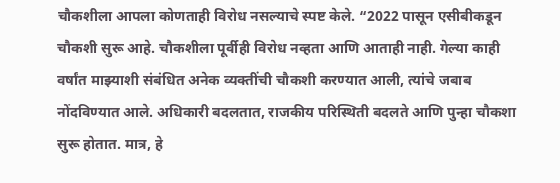चौकशीला आपला कोणताही विरोध नसल्याचे स्पष्ट केले. “2022 पासून एसीबीकडून चौकशी सुरू आहे. चौकशीला पूर्वीही विरोध नव्हता आणि आताही नाही. गेल्या काही वर्षांत माझ्याशी संबंधित अनेक व्यक्तींची चौकशी करण्यात आली, त्यांचे जबाब नोंदविण्यात आले. अधिकारी बदलतात, राजकीय परिस्थिती बदलते आणि पुन्हा चौकशा सुरू होतात. मात्र, हे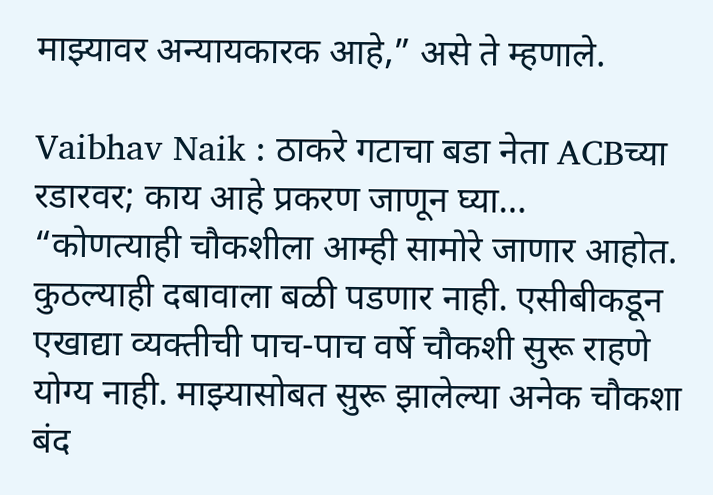माझ्यावर अन्यायकारक आहे,” असे ते म्हणाले.

Vaibhav Naik : ठाकरे गटाचा बडा नेता ACBच्या रडारवर; काय आहे प्रकरण जाणून घ्या…
“कोणत्याही चौकशीला आम्ही सामोरे जाणार आहोत. कुठल्याही दबावाला बळी पडणार नाही. एसीबीकडून एखाद्या व्यक्तीची पाच-पाच वर्षे चौकशी सुरू राहणे योग्य नाही. माझ्यासोबत सुरू झालेल्या अनेक चौकशा बंद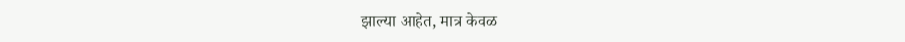झाल्या आहेत, मात्र केवळ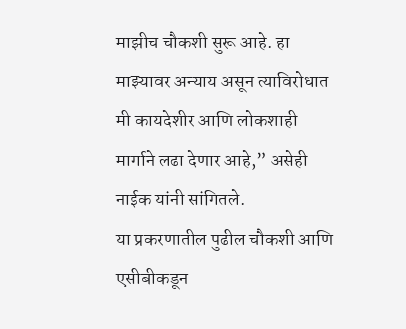माझीच चौकशी सुरू आहे. हा माझ्यावर अन्याय असून त्याविरोधात मी कायदेशीर आणि लोकशाही मार्गाने लढा देणार आहे,” असेही नाईक यांनी सांगितले.
या प्रकरणातील पुढील चौकशी आणि एसीबीकडून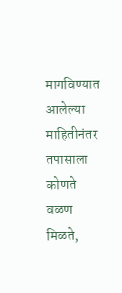मागविण्यात आलेल्या माहितीनंतर तपासाला कोणते वळण मिळते,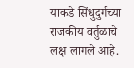याकडे सिंधुदुर्गच्या राजकीय वर्तुळाचे लक्ष लागले आहे.